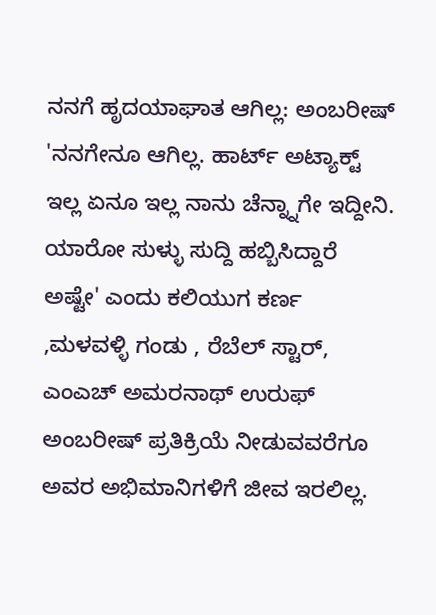ನನಗೆ ಹೃದಯಾಘಾತ ಆಗಿಲ್ಲ: ಅಂಬರೀಷ್
'ನನಗೇನೂ ಆಗಿಲ್ಲ. ಹಾರ್ಟ್ ಅಟ್ಯಾಕ್ಟ್ ಇಲ್ಲ ಏನೂ ಇಲ್ಲ ನಾನು ಚೆನ್ನ್ನಾಗೇ ಇದ್ದೀನಿ. ಯಾರೋ ಸುಳ್ಳು ಸುದ್ದಿ ಹಬ್ಬಿಸಿದ್ದಾರೆ ಅಷ್ಟೇ' ಎಂದು ಕಲಿಯುಗ ಕರ್ಣ ,ಮಳವಳ್ಳಿ ಗಂಡು , ರೆಬೆಲ್ ಸ್ಟಾರ್, ಎಂಎಚ್ ಅಮರನಾಥ್ ಉರುಫ್ ಅಂಬರೀಷ್ ಪ್ರತಿಕ್ರಿಯೆ ನೀಡುವವರೆಗೂ ಅವರ ಅಭಿಮಾನಿಗಳಿಗೆ ಜೀವ ಇರಲಿಲ್ಲ.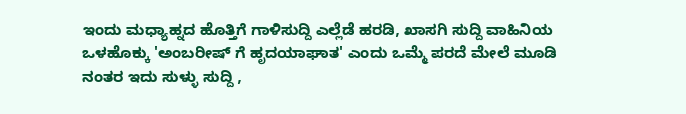ಇಂದು ಮಧ್ಯಾಹ್ನದ ಹೊತ್ತಿಗೆ ಗಾಳಿಸುದ್ದಿ ಎಲ್ಲೆಡೆ ಹರಡಿ, ಖಾಸಗಿ ಸುದ್ದಿ ವಾಹಿನಿಯ ಒಳಹೊಕ್ಕು 'ಅಂಬರೀಷ್ ಗೆ ಹೃದಯಾಘಾತ' ಎಂದು ಒಮ್ಮೆ ಪರದೆ ಮೇಲೆ ಮೂಡಿ ನಂತರ ಇದು ಸುಳ್ಳು ಸುದ್ದಿ ,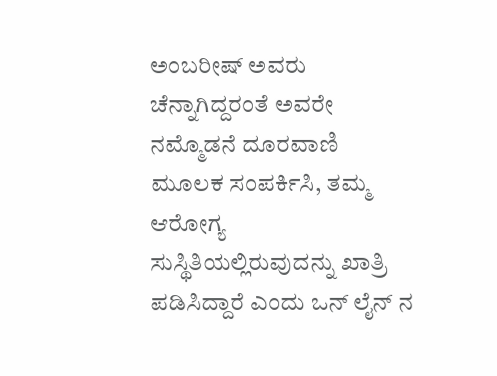ಅಂಬರೀಷ್ ಅವರು ಚೆನ್ನಾಗಿದ್ದರಂತೆ ಅವರೇ ನಮ್ಮೊಡನೆ ದೂರವಾಣಿ ಮೂಲಕ ಸಂಪರ್ಕಿಸಿ, ತಮ್ಮ ಆರೋಗ್ಯ ಸುಸ್ಥಿತಿಯಲ್ಲಿರುವುದನ್ನು ಖಾತ್ರಿ ಪಡಿಸಿದ್ದಾರೆ ಎಂದು ಒನ್ ಲೈನ್ ನ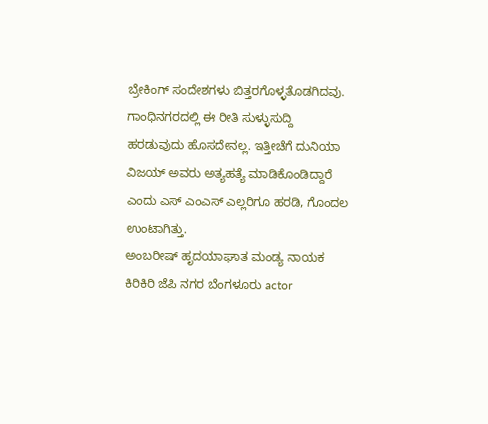ಬ್ರೇಕಿಂಗ್ ಸಂದೇಶಗಳು ಬಿತ್ತರಗೊಳ್ಳತೊಡಗಿದವು.
ಗಾಂಧಿನಗರದಲ್ಲಿ ಈ ರೀತಿ ಸುಳ್ಳುಸುದ್ದಿ ಹರಡುವುದು ಹೊಸದೇನಲ್ಲ. ಇತ್ತೀಚೆಗೆ ದುನಿಯಾ ವಿಜಯ್ ಅವರು ಅತ್ಯಹತ್ಯೆ ಮಾಡಿಕೊಂಡಿದ್ದಾರೆ ಎಂದು ಎಸ್ ಎಂಎಸ್ ಎಲ್ಲರಿಗೂ ಹರಡಿ, ಗೊಂದಲ ಉಂಟಾಗಿತ್ತು.
ಅಂಬರೀಷ್ ಹೃದಯಾಘಾತ ಮಂಡ್ಯ ನಾಯಕ ಕಿರಿಕಿರಿ ಜೆಪಿ ನಗರ ಬೆಂಗಳೂರು actor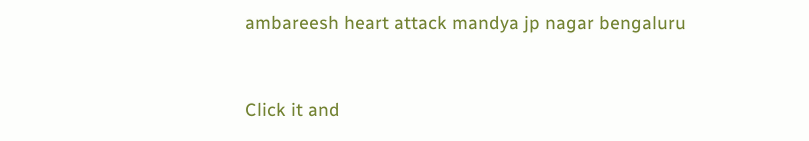ambareesh heart attack mandya jp nagar bengaluru


Click it and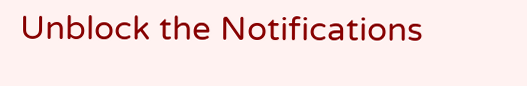Unblock the Notifications